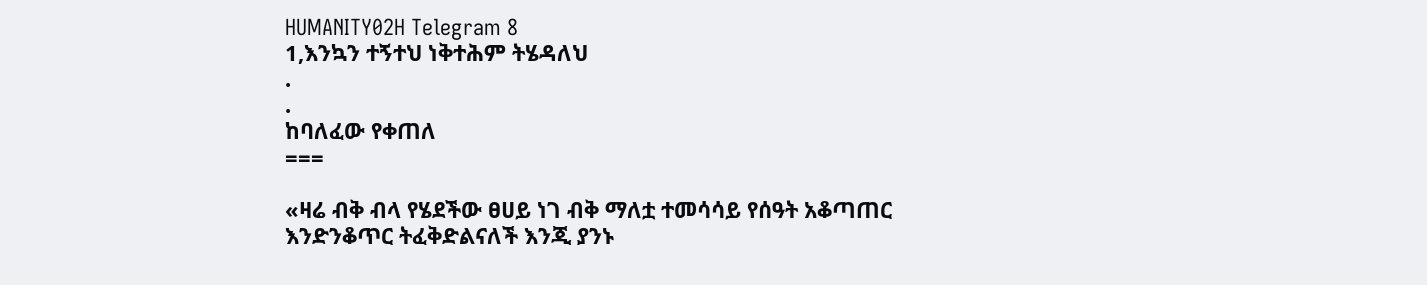HUMANITY02H Telegram 8
1,እንኳን ተኝተህ ነቅተሕም ትሄዳለህ
.
.
ከባለፈው የቀጠለ
===

«ዛሬ ብቅ ብላ የሄደችው ፀሀይ ነገ ብቅ ማለቷ ተመሳሳይ የሰዓት አቆጣጠር እንድንቆጥር ትፈቅድልናለች እንጂ ያንኑ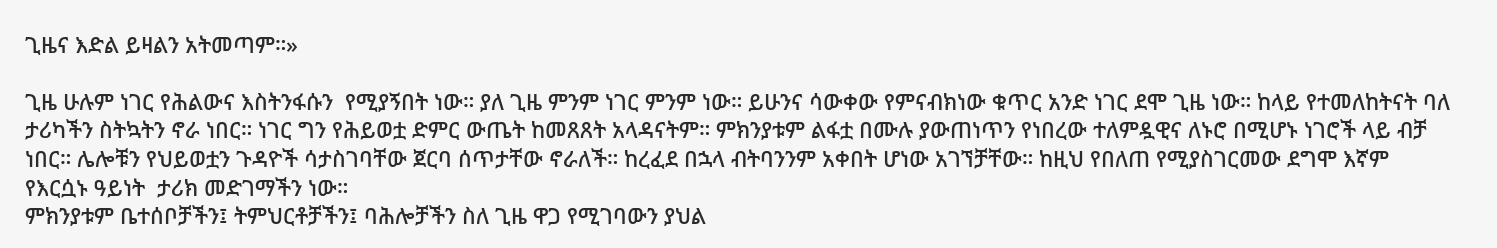ጊዜና እድል ይዛልን አትመጣም።»

ጊዜ ሁሉም ነገር የሕልውና እስትንፋሱን  የሚያኝበት ነው። ያለ ጊዜ ምንም ነገር ምንም ነው። ይሁንና ሳውቀው የምናብክነው ቁጥር አንድ ነገር ደሞ ጊዜ ነው። ከላይ የተመለከትናት ባለ ታሪካችን ስትኳትን ኖራ ነበር። ነገር ግን የሕይወቷ ድምር ውጤት ከመጸጸት አላዳናትም። ምክንያቱም ልፋቷ በሙሉ ያውጠነጥን የነበረው ተለምዷዊና ለኑሮ በሚሆኑ ነገሮች ላይ ብቻ ነበር። ሌሎቹን የህይወቷን ጉዳዮች ሳታስገባቸው ጀርባ ሰጥታቸው ኖራለች። ከረፈደ በኋላ ብትባንንም አቀበት ሆነው አገኘቻቸው። ከዚህ የበለጠ የሚያስገርመው ደግሞ እኛም የእርሷኑ ዓይነት  ታሪክ መድገማችን ነው።
ምክንያቱም ቤተሰቦቻችን፤ ትምህርቶቻችን፤ ባሕሎቻችን ስለ ጊዜ ዋጋ የሚገባውን ያህል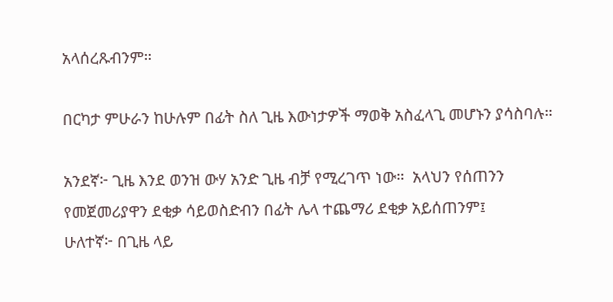አላሰረጹብንም።

በርካታ ምሁራን ከሁሉም በፊት ስለ ጊዜ እውነታዎች ማወቅ አስፈላጊ መሆኑን ያሳስባሉ።

አንደኛ፦ ጊዜ እንደ ወንዝ ውሃ አንድ ጊዜ ብቻ የሚረገጥ ነው።  አላህን የሰጠንን የመጀመሪያዋን ደቂቃ ሳይወስድብን በፊት ሌላ ተጨማሪ ደቂቃ አይሰጠንም፤
ሁለተኛ፦ በጊዜ ላይ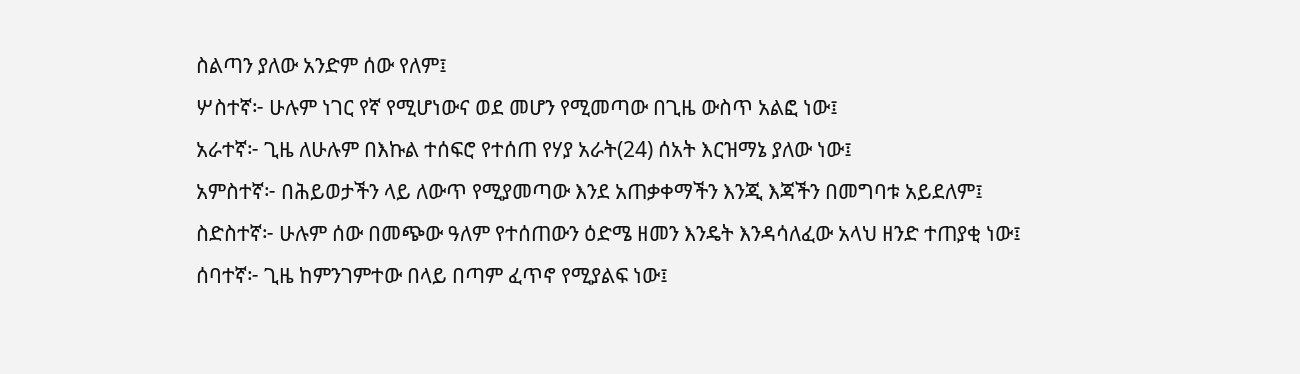ስልጣን ያለው አንድም ሰው የለም፤
ሦስተኛ፦ ሁሉም ነገር የኛ የሚሆነውና ወደ መሆን የሚመጣው በጊዜ ውስጥ አልፎ ነው፤
አራተኛ፦ ጊዜ ለሁሉም በእኩል ተሰፍሮ የተሰጠ የሃያ አራት(24) ሰአት እርዝማኔ ያለው ነው፤
አምስተኛ፦ በሕይወታችን ላይ ለውጥ የሚያመጣው እንደ አጠቃቀማችን እንጂ እጃችን በመግባቱ አይደለም፤
ስድስተኛ፦ ሁሉም ሰው በመጭው ዓለም የተሰጠውን ዕድሜ ዘመን እንዴት እንዳሳለፈው አላህ ዘንድ ተጠያቂ ነው፤
ሰባተኛ፦ ጊዜ ከምንገምተው በላይ በጣም ፈጥኖ የሚያልፍ ነው፤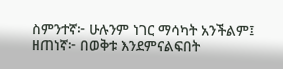ስምንተኛ፦ ሁሉንም ነገር ማሳካት አንችልም፤
ዘጠነኛ፦ በወቅቱ እንደምናልፍበት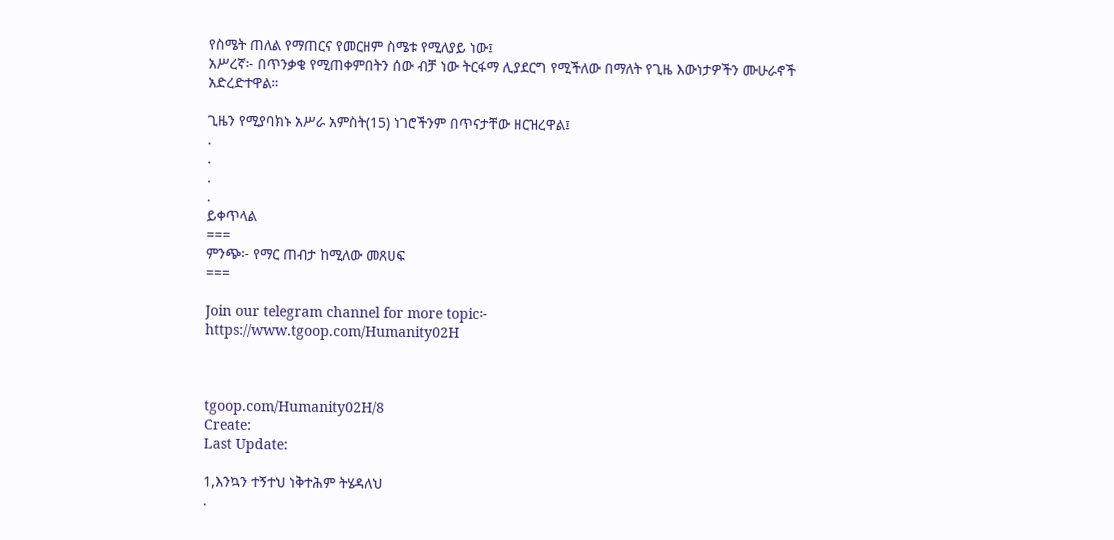የስሜት ጠለል የማጠርና የመርዘም ስሜቱ የሚለያይ ነው፤
አሥረኛ፦ በጥንቃቄ የሚጠቀምበትን ሰው ብቻ ነው ትርፋማ ሊያደርግ የሚችለው በማለት የጊዜ እውነታዎችን ሙሁራኖች አድረድተዋል።

ጊዜን የሚያባክኑ አሥራ አምስት(15) ነገሮችንም በጥናታቸው ዘርዝረዋል፤
.
.
.
.
ይቀጥላል
===
ምንጭ፦ የማር ጠብታ ከሚለው መጸሀፍ
===

Join our telegram channel for more topic፦
https://www.tgoop.com/Humanity02H



tgoop.com/Humanity02H/8
Create:
Last Update:

1,እንኳን ተኝተህ ነቅተሕም ትሄዳለህ
.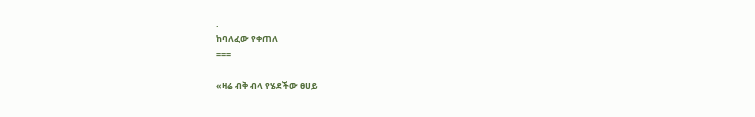.
ከባለፈው የቀጠለ
===

«ዛሬ ብቅ ብላ የሄደችው ፀሀይ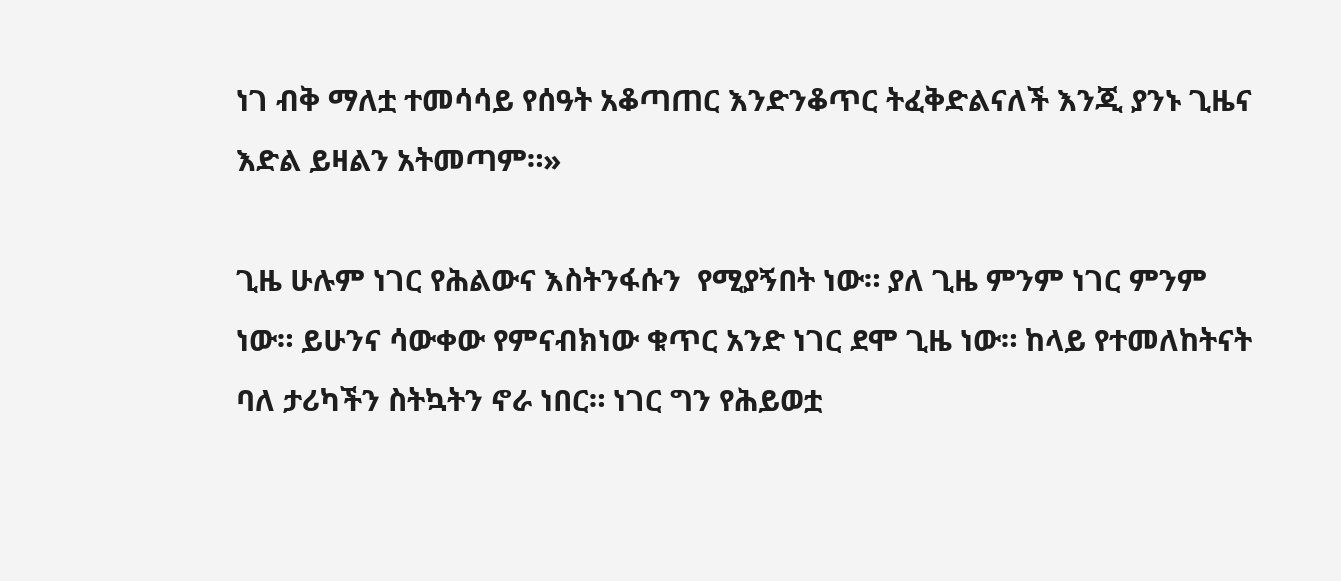ነገ ብቅ ማለቷ ተመሳሳይ የሰዓት አቆጣጠር እንድንቆጥር ትፈቅድልናለች እንጂ ያንኑ ጊዜና እድል ይዛልን አትመጣም።»

ጊዜ ሁሉም ነገር የሕልውና እስትንፋሱን  የሚያኝበት ነው። ያለ ጊዜ ምንም ነገር ምንም ነው። ይሁንና ሳውቀው የምናብክነው ቁጥር አንድ ነገር ደሞ ጊዜ ነው። ከላይ የተመለከትናት ባለ ታሪካችን ስትኳትን ኖራ ነበር። ነገር ግን የሕይወቷ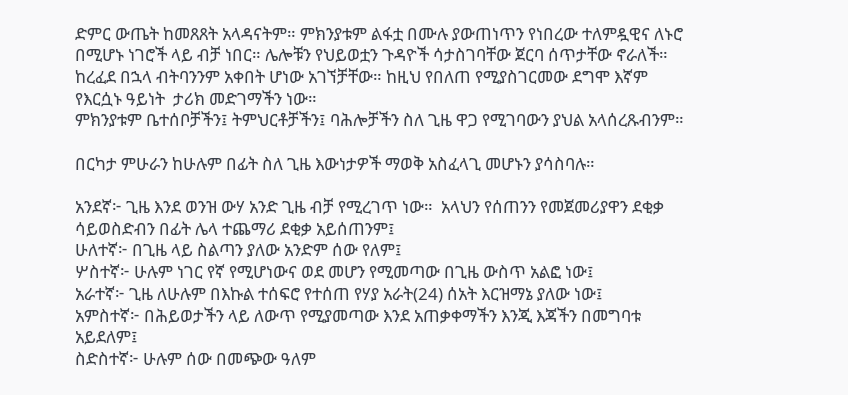ድምር ውጤት ከመጸጸት አላዳናትም። ምክንያቱም ልፋቷ በሙሉ ያውጠነጥን የነበረው ተለምዷዊና ለኑሮ በሚሆኑ ነገሮች ላይ ብቻ ነበር። ሌሎቹን የህይወቷን ጉዳዮች ሳታስገባቸው ጀርባ ሰጥታቸው ኖራለች። ከረፈደ በኋላ ብትባንንም አቀበት ሆነው አገኘቻቸው። ከዚህ የበለጠ የሚያስገርመው ደግሞ እኛም የእርሷኑ ዓይነት  ታሪክ መድገማችን ነው።
ምክንያቱም ቤተሰቦቻችን፤ ትምህርቶቻችን፤ ባሕሎቻችን ስለ ጊዜ ዋጋ የሚገባውን ያህል አላሰረጹብንም።

በርካታ ምሁራን ከሁሉም በፊት ስለ ጊዜ እውነታዎች ማወቅ አስፈላጊ መሆኑን ያሳስባሉ።

አንደኛ፦ ጊዜ እንደ ወንዝ ውሃ አንድ ጊዜ ብቻ የሚረገጥ ነው።  አላህን የሰጠንን የመጀመሪያዋን ደቂቃ ሳይወስድብን በፊት ሌላ ተጨማሪ ደቂቃ አይሰጠንም፤
ሁለተኛ፦ በጊዜ ላይ ስልጣን ያለው አንድም ሰው የለም፤
ሦስተኛ፦ ሁሉም ነገር የኛ የሚሆነውና ወደ መሆን የሚመጣው በጊዜ ውስጥ አልፎ ነው፤
አራተኛ፦ ጊዜ ለሁሉም በእኩል ተሰፍሮ የተሰጠ የሃያ አራት(24) ሰአት እርዝማኔ ያለው ነው፤
አምስተኛ፦ በሕይወታችን ላይ ለውጥ የሚያመጣው እንደ አጠቃቀማችን እንጂ እጃችን በመግባቱ አይደለም፤
ስድስተኛ፦ ሁሉም ሰው በመጭው ዓለም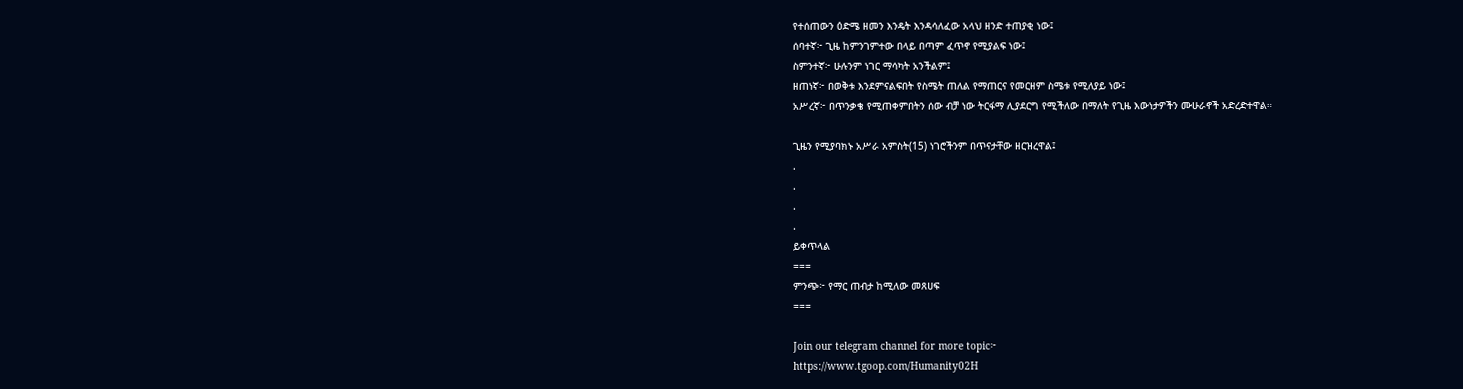የተሰጠውን ዕድሜ ዘመን እንዴት እንዳሳለፈው አላህ ዘንድ ተጠያቂ ነው፤
ሰባተኛ፦ ጊዜ ከምንገምተው በላይ በጣም ፈጥኖ የሚያልፍ ነው፤
ስምንተኛ፦ ሁሉንም ነገር ማሳካት አንችልም፤
ዘጠነኛ፦ በወቅቱ እንደምናልፍበት የስሜት ጠለል የማጠርና የመርዘም ስሜቱ የሚለያይ ነው፤
አሥረኛ፦ በጥንቃቄ የሚጠቀምበትን ሰው ብቻ ነው ትርፋማ ሊያደርግ የሚችለው በማለት የጊዜ እውነታዎችን ሙሁራኖች አድረድተዋል።

ጊዜን የሚያባክኑ አሥራ አምስት(15) ነገሮችንም በጥናታቸው ዘርዝረዋል፤
.
.
.
.
ይቀጥላል
===
ምንጭ፦ የማር ጠብታ ከሚለው መጸሀፍ
===

Join our telegram channel for more topic፦
https://www.tgoop.com/Humanity02H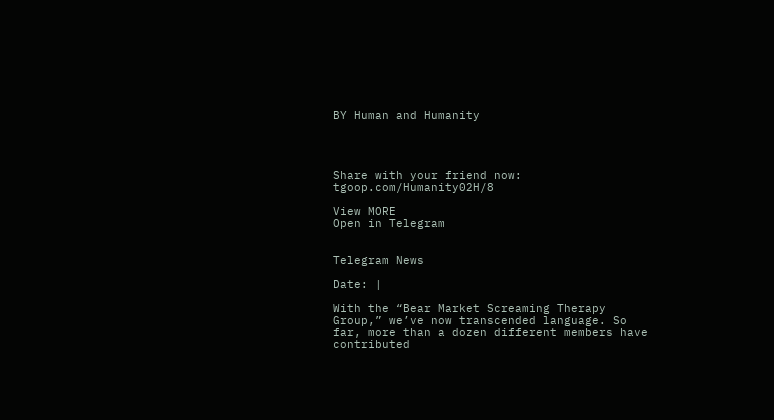BY Human and Humanity




Share with your friend now:
tgoop.com/Humanity02H/8

View MORE
Open in Telegram


Telegram News

Date: |

With the “Bear Market Screaming Therapy Group,” we’ve now transcended language. So far, more than a dozen different members have contributed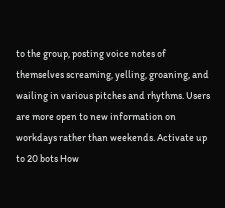to the group, posting voice notes of themselves screaming, yelling, groaning, and wailing in various pitches and rhythms. Users are more open to new information on workdays rather than weekends. Activate up to 20 bots How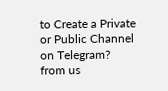to Create a Private or Public Channel on Telegram?
from us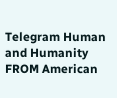Telegram Human and Humanity
FROM American